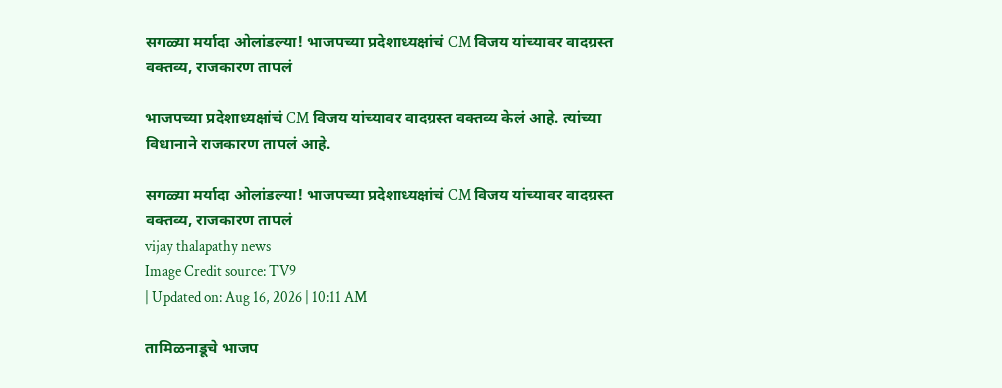सगळ्या मर्यादा ओलांडल्या! भाजपच्या प्रदेशाध्यक्षांचं CM विजय यांच्यावर वादग्रस्त वक्तव्य, राजकारण तापलं

भाजपच्या प्रदेशाध्यक्षांचं CM विजय यांच्यावर वादग्रस्त वक्तव्य केलं आहे. त्यांच्या विधानाने राजकारण तापलं आहे.

सगळ्या मर्यादा ओलांडल्या! भाजपच्या प्रदेशाध्यक्षांचं CM विजय यांच्यावर वादग्रस्त वक्तव्य, राजकारण तापलं
vijay thalapathy news
Image Credit source: TV9
| Updated on: Aug 16, 2026 | 10:11 AM

तामिळनाडूचे भाजप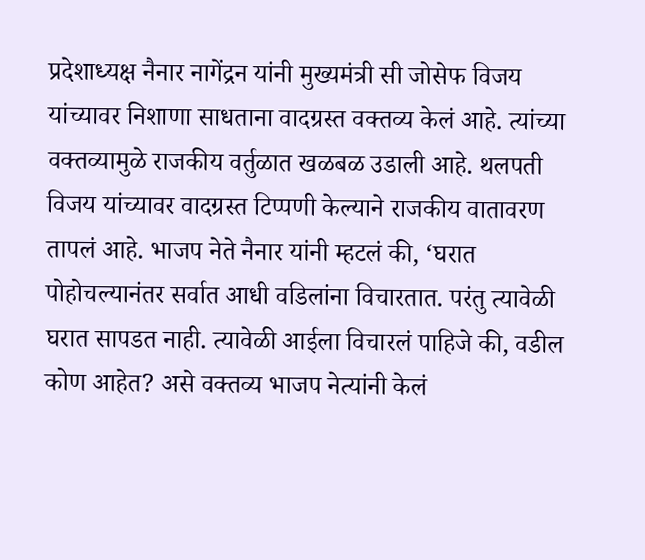प्रदेशाध्यक्ष नैनार नागेंद्रन यांनी मुख्यमंत्री सी जोसेफ विजय यांच्यावर निशाणा साधताना वादग्रस्त वक्तव्य केलं आहे. त्यांच्या वक्तव्यामुळे राजकीय वर्तुळात खळबळ उडाली आहे. थलपती विजय यांच्यावर वादग्रस्त टिप्पणी केल्याने राजकीय वातावरण तापलं आहे. भाजप नेते नैनार यांनी म्हटलं की, ‘घरात पोहोचल्यानंतर सर्वात आधी वडिलांना विचारतात. परंतु त्यावेळी घरात सापडत नाही. त्यावेळी आईला विचारलं पाहिजे की, वडील कोण आहेत? असे वक्तव्य भाजप नेत्यांनी केलं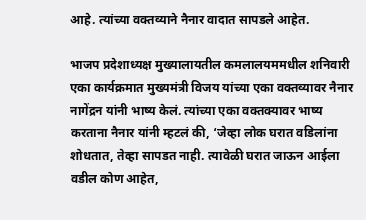आहे. त्यांच्या वक्तव्याने नैनार वादात सापडले आहेत.

भाजप प्रदेशाध्यक्ष मुख्यालायतील कमलालयममधील शनिवारी एका कार्यक्रमात मुख्यमंत्री विजय यांच्या एका वक्तव्यावर नैनार नागेंद्रन यांनी भाष्य केलं. त्यांच्या एका वक्तक्यावर भाष्य करताना नैनार यांनी म्हटलं की, ‘जेव्हा लोक घरात वडिलांना शोधतात, तेव्हा सापडत नाही. त्यावेळी घरात जाऊन आईला वडील कोण आहेत,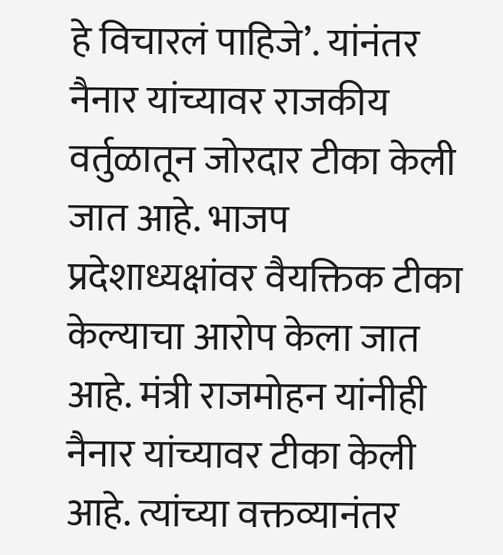हे विचारलं पाहिजे’. यांनंतर नैनार यांच्यावर राजकीय वर्तुळातून जोरदार टीका केली जात आहे. भाजप प्रदेशाध्यक्षांवर वैयक्तिक टीका केल्याचा आरोप केला जात आहे. मंत्री राजमोहन यांनीही नैनार यांच्यावर टीका केली आहे. त्यांच्या वक्तव्यानंतर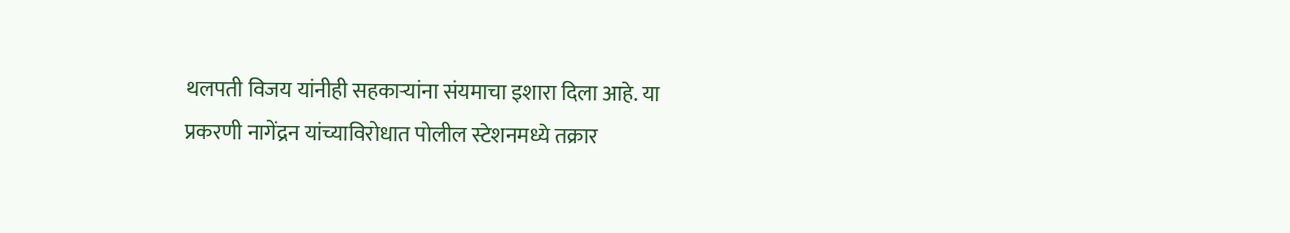थलपती विजय यांनीही सहकाऱ्यांना संयमाचा इशारा दिला आहे. या प्रकरणी नागेंद्रन यांच्याविरोधात पोलील स्टेशनमध्ये तक्रार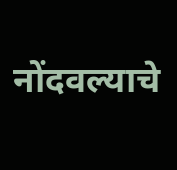नोंदवल्याचे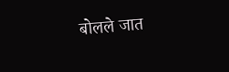बोलले जात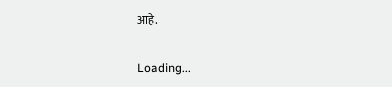आहे.

Loading...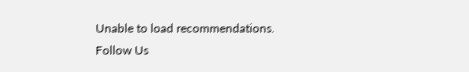Unable to load recommendations.
Follow Us